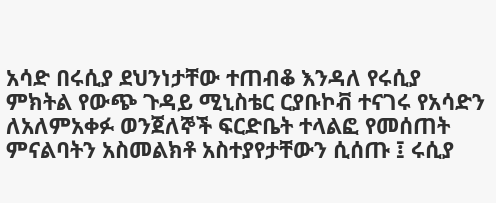አሳድ በሩሲያ ደህንነታቸው ተጠብቆ እንዳለ የሩሲያ ምክትል የውጭ ጉዳይ ሚኒስቴር ርያቡኮቭ ተናገሩ የአሳድን ለአለምአቀፉ ወንጀለኞች ፍርድቤት ተላልፎ የመሰጠት ምናልባትን አስመልክቶ አስተያየታቸውን ሲሰጡ ፤ ሩሲያ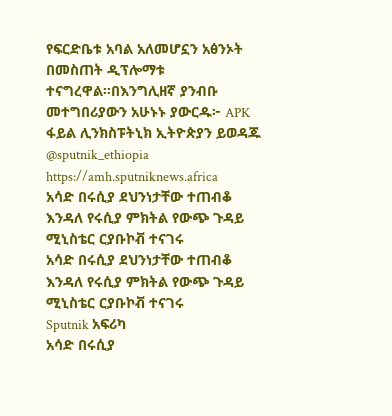የፍርድቤቱ አባል አለመሆኗን አፅንኦት በመስጠት ዲፕሎማቱ ተናግረዋል።በእንግሊዘኛ ያንብቡ መተግበሪያውን አሁኑኑ ያውርዱ፦ APK ፋይል ሊንክስፑትኒክ ኢትዮጵያን ይወዳጁ @sputnik_ethiopia
https://amh.sputniknews.africa
አሳድ በሩሲያ ደህንነታቸው ተጠብቆ እንዳለ የሩሲያ ምክትል የውጭ ጉዳይ ሚኒስቴር ርያቡኮቭ ተናገሩ
አሳድ በሩሲያ ደህንነታቸው ተጠብቆ እንዳለ የሩሲያ ምክትል የውጭ ጉዳይ ሚኒስቴር ርያቡኮቭ ተናገሩ
Sputnik አፍሪካ
አሳድ በሩሲያ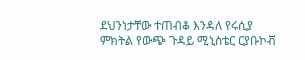ደህንነታቸው ተጠብቆ እንዳለ የሩሲያ ምክትል የውጭ ጉዳይ ሚኒስቴር ርያቡኮቭ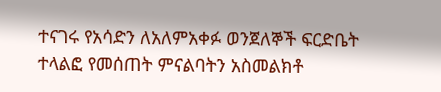ተናገሩ የአሳድን ለአለምአቀፉ ወንጀለኞች ፍርድቤት ተላልፎ የመሰጠት ምናልባትን አስመልክቶ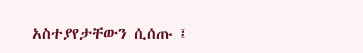አስተያየታቸውን ሲሰጡ ፤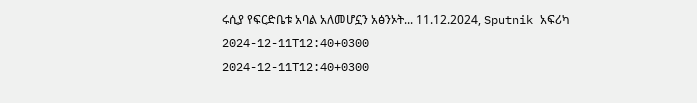ሩሲያ የፍርድቤቱ አባል አለመሆኗን አፅንኦት... 11.12.2024, Sputnik አፍሪካ
2024-12-11T12:40+0300
2024-12-11T12:40+0300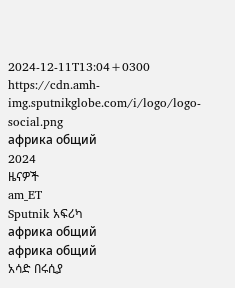2024-12-11T13:04+0300
https://cdn.amh-img.sputnikglobe.com/i/logo/logo-social.png
африка общий
2024
ዜናዎች
am_ET
Sputnik አፍሪካ
африка общий
африка общий
አሳድ በሩሲያ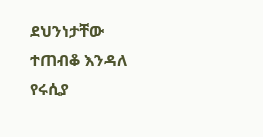ደህንነታቸው ተጠብቆ እንዳለ የሩሲያ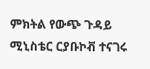ምክትል የውጭ ጉዳይ ሚኒስቴር ርያቡኮቭ ተናገሩ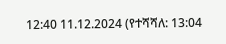12:40 11.12.2024 (የተሻሻለ: 13:04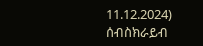11.12.2024)
ሰብስክራይብ